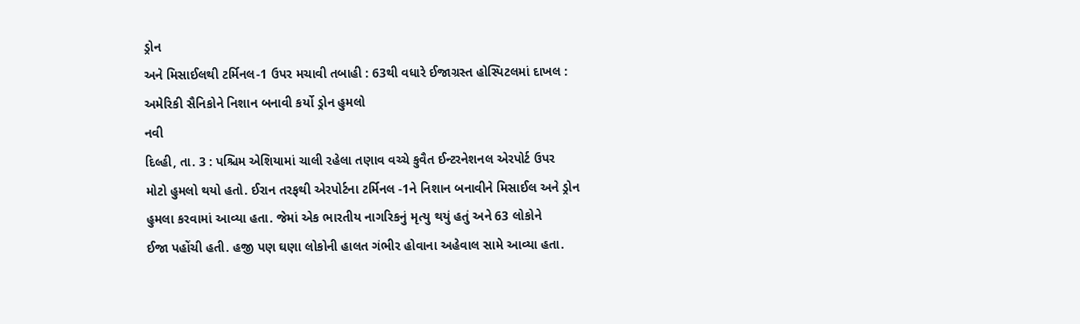ડ્રોન
અને મિસાઈલથી ટર્મિનલ-1 ઉપર મચાવી તબાહી : 63થી વધારે ઈજાગ્રસ્ત હોસ્પિટલમાં દાખલ :
અમેરિકી સૈનિકોને નિશાન બનાવી કર્યો ડ્રોન હુમલો
નવી
દિલ્હી, તા. 3 : પશ્ચિમ એશિયામાં ચાલી રહેલા તણાવ વચ્ચે કુવૈત ઈન્ટરનેશનલ એરપોર્ટ ઉપર
મોટો હુમલો થયો હતો. ઈરાન તરફથી એરપોર્ટના ટર્મિનલ -1ને નિશાન બનાવીને મિસાઈલ અને ડ્રોન
હુમલા કરવામાં આવ્યા હતા. જેમાં એક ભારતીય નાગરિકનું મૃત્યુ થયું હતું અને 63 લોકોને
ઈજા પહોંચી હતી. હજી પણ ઘણા લોકોની હાલત ગંભીર હોવાના અહેવાલ સામે આવ્યા હતા.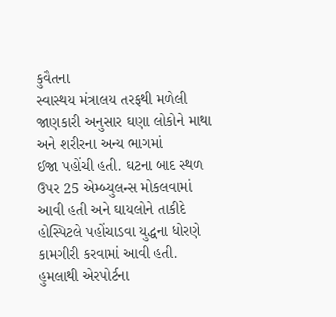કુવૈતના
સ્વાસ્થય મંત્રાલય તરફથી મળેલી જાણકારી અનુસાર ઘણા લોકોને માથા અને શરીરના અન્ય ભાગમાં
ઈજા પહોંચી હતી. ઘટના બાદ સ્થળ ઉપર 25 એમ્બ્યુલન્સ મોકલવામાં આવી હતી અને ઘાયલોને તાકીદે
હોસ્પિટલે પહોંચાડવા યુદ્ધના ધોરણે કામગીરી કરવામાં આવી હતી. હુમલાથી એરપોર્ટના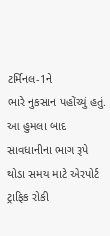ટર્મિનલ-1ને
ભારે નુકસાન પહોંચ્યું હતું. આ હુમલા બાદ સાવધાનીના ભાગ રૂપે થોડા સમય માટે એરપોર્ટ
ટ્રાફિક રોકી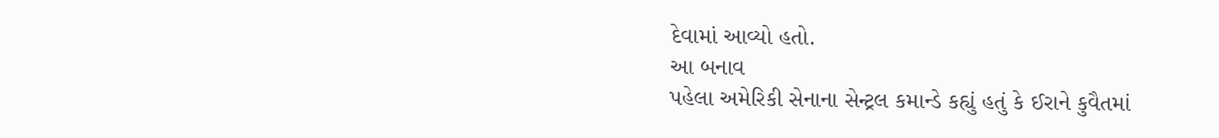દેવામાં આવ્યો હતો.
આ બનાવ
પહેલા અમેરિકી સેનાના સેન્ટ્રલ કમાન્ડે કહ્યું હતું કે ઈરાને કુવૈતમાં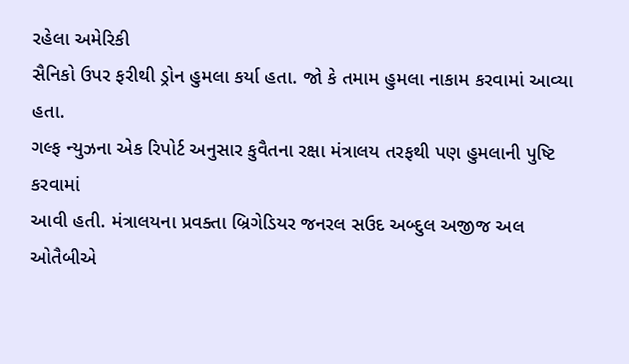રહેલા અમેરિકી
સૈનિકો ઉપર ફરીથી ડ્રોન હુમલા કર્યા હતા. જો કે તમામ હુમલા નાકામ કરવામાં આવ્યા હતા.
ગલ્ફ ન્યુઝના એક રિપોર્ટ અનુસાર કુવૈતના રક્ષા મંત્રાલય તરફથી પણ હુમલાની પુષ્ટિ કરવામાં
આવી હતી. મંત્રાલયના પ્રવક્તા બ્રિગેડિયર જનરલ સઉદ અબ્દુલ અજીજ અલ ઓતૈબીએ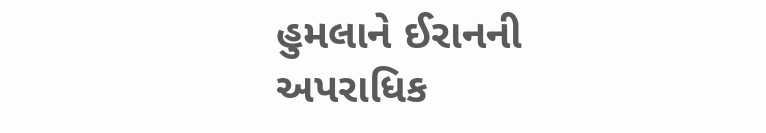હુમલાને ઈરાનની
અપરાધિક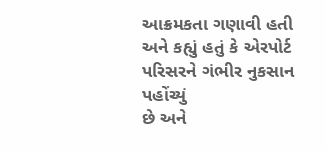આક્રમકતા ગણાવી હતી અને કહ્યું હતું કે એરપોર્ટ પરિસરને ગંભીર નુકસાન પહોંચ્યું
છે અને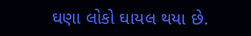ઘણા લોકો ઘાયલ થયા છે.